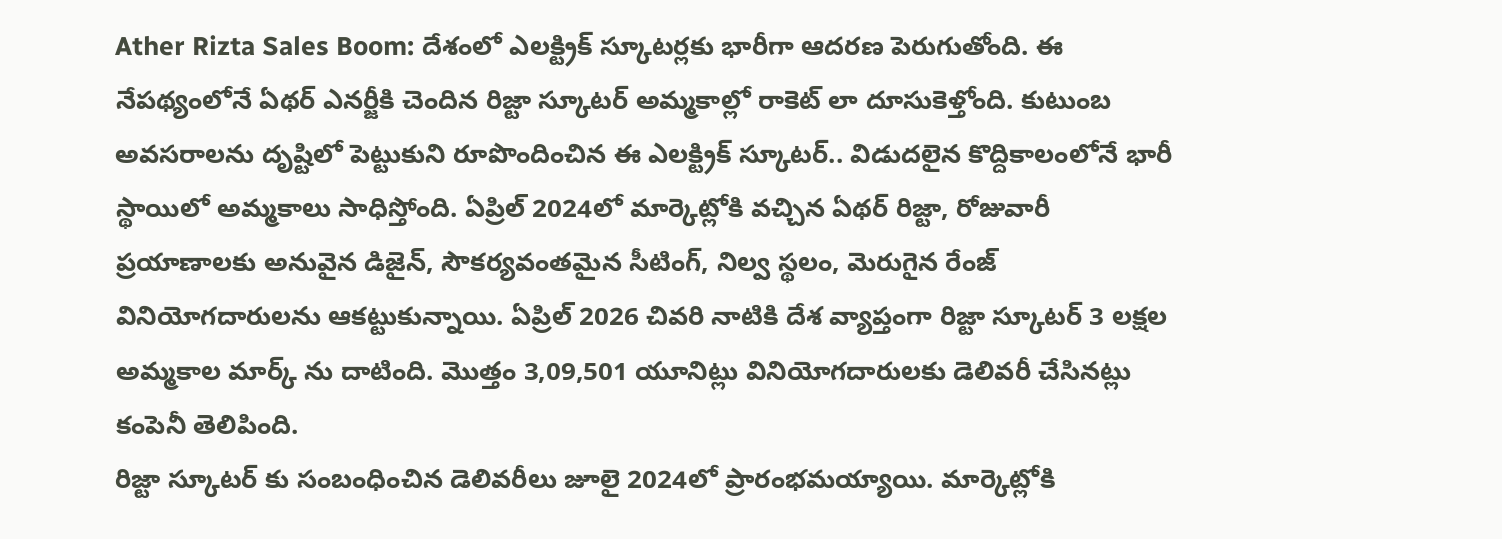Ather Rizta Sales Boom: దేశంలో ఎలక్ట్రిక్ స్కూటర్లకు భారీగా ఆదరణ పెరుగుతోంది. ఈ నేపథ్యంలోనే ఏథర్ ఎనర్జీకి చెందిన రిజ్టా స్కూటర్ అమ్మకాల్లో రాకెట్ లా దూసుకెళ్తోంది. కుటుంబ అవసరాలను దృష్టిలో పెట్టుకుని రూపొందించిన ఈ ఎలక్ట్రిక్ స్కూటర్.. విడుదలైన కొద్దికాలంలోనే భారీ స్థాయిలో అమ్మకాలు సాధిస్తోంది. ఏప్రిల్ 2024లో మార్కెట్లోకి వచ్చిన ఏథర్ రిజ్టా, రోజువారీ ప్రయాణాలకు అనువైన డిజైన్, సౌకర్యవంతమైన సీటింగ్, నిల్వ స్థలం, మెరుగైన రేంజ్ వినియోగదారులను ఆకట్టుకున్నాయి. ఏప్రిల్ 2026 చివరి నాటికి దేశ వ్యాప్తంగా రిజ్టా స్కూటర్ 3 లక్షల అమ్మకాల మార్క్ ను దాటింది. మొత్తం 3,09,501 యూనిట్లు వినియోగదారులకు డెలివరీ చేసినట్లు కంపెనీ తెలిపింది.
రిజ్టా స్కూటర్ కు సంబంధించిన డెలివరీలు జూలై 2024లో ప్రారంభమయ్యాయి. మార్కెట్లోకి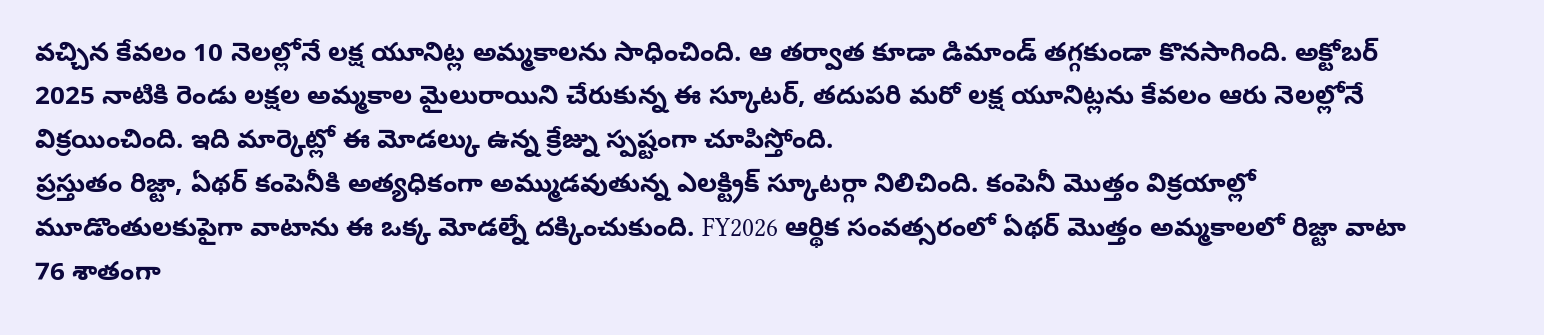వచ్చిన కేవలం 10 నెలల్లోనే లక్ష యూనిట్ల అమ్మకాలను సాధించింది. ఆ తర్వాత కూడా డిమాండ్ తగ్గకుండా కొనసాగింది. అక్టోబర్ 2025 నాటికి రెండు లక్షల అమ్మకాల మైలురాయిని చేరుకున్న ఈ స్కూటర్, తదుపరి మరో లక్ష యూనిట్లను కేవలం ఆరు నెలల్లోనే విక్రయించింది. ఇది మార్కెట్లో ఈ మోడల్కు ఉన్న క్రేజ్ను స్పష్టంగా చూపిస్తోంది.
ప్రస్తుతం రిజ్టా, ఏథర్ కంపెనీకి అత్యధికంగా అమ్ముడవుతున్న ఎలక్ట్రిక్ స్కూటర్గా నిలిచింది. కంపెనీ మొత్తం విక్రయాల్లో మూడొంతులకుపైగా వాటాను ఈ ఒక్క మోడల్నే దక్కించుకుంది. FY2026 ఆర్థిక సంవత్సరంలో ఏథర్ మొత్తం అమ్మకాలలో రిజ్టా వాటా 76 శాతంగా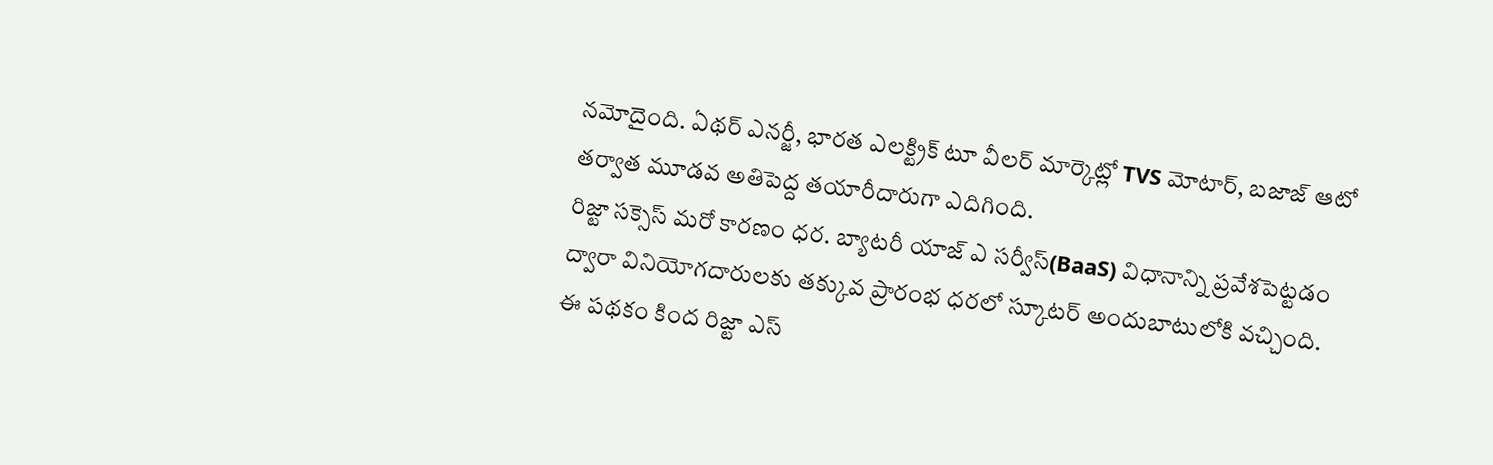నమోదైంది. ఏథర్ ఎనర్జీ, భారత ఎలక్ట్రిక్ టూ వీలర్ మార్కెట్లో TVS మోటార్, బజాజ్ ఆటో తర్వాత మూడవ అతిపెద్ద తయారీదారుగా ఎదిగింది.
రిజ్టా సక్సెస్ మరో కారణం ధర. బ్యాటరీ యాజ్ ఎ సర్వీస్(BaaS) విధానాన్ని ప్రవేశపెట్టడం ద్వారా వినియోగదారులకు తక్కువ ప్రారంభ ధరలో స్కూటర్ అందుబాటులోకి వచ్చింది. ఈ పథకం కింద రిజ్టా ఎస్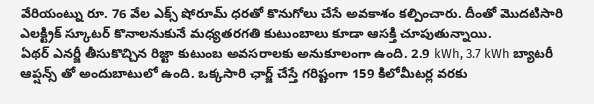వేరియంట్ను రూ. 76 వేల ఎక్స్ షోరూమ్ ధరతో కొనుగోలు చేసే అవకాశం కల్పించారు. దీంతో మొదటిసారి ఎలక్ట్రిక్ స్కూటర్ కొనాలనుకునే మధ్యతరగతి కుటుంబాలు కూడా ఆసక్తి చూపుతున్నాయి.
ఏథర్ ఎనర్జీ తీసుకొచ్చిన రిజ్టా కుటుంబ అవసరాలకు అనుకూలంగా ఉంది. 2.9 kWh, 3.7 kWh బ్యాటరీ ఆప్షన్స్ తో అందుబాటులో ఉంది. ఒక్కసారి ఛార్జ్ చేస్తే గరిష్టంగా 159 కిలోమీటర్ల వరకు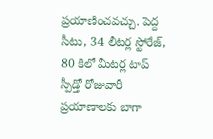ప్రయాణించవచ్చు. పెద్ద సీటు, 34 లీటర్ల స్టోరేజ్, 80 కిలో మీటర్ల టాప్ స్పీడ్తో రోజువారీ ప్రయాణాలకు బాగా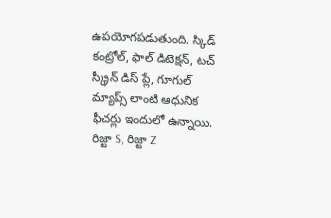ఉపయోగపడుతుంది. స్కిడ్ కంట్రోల్, ఫాల్ డిటెక్షన్, టచ్ స్క్రీన్ డిస్ ప్లే, గూగుల్ మ్యాప్స్ లాంటి ఆధునిక ఫీచర్లు ఇందులో ఉన్నాయి. రిజ్టా S, రిజ్టా Z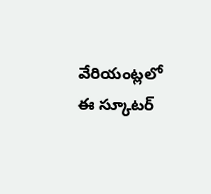వేరియంట్లలో ఈ స్కూటర్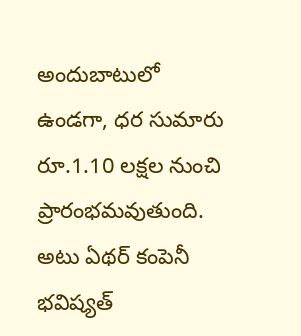అందుబాటులో ఉండగా, ధర సుమారు రూ.1.10 లక్షల నుంచి ప్రారంభమవుతుంది.
అటు ఏథర్ కంపెనీ భవిష్యత్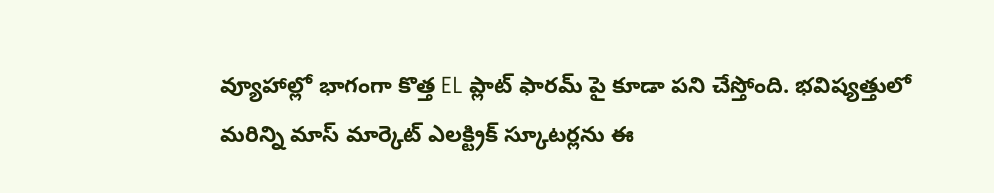వ్యూహాల్లో భాగంగా కొత్త EL ప్లాట్ ఫారమ్ పై కూడా పని చేస్తోంది. భవిష్యత్తులో మరిన్ని మాస్ మార్కెట్ ఎలక్ట్రిక్ స్కూటర్లను ఈ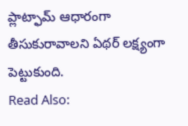ప్లాట్ఫామ్ ఆధారంగా తీసుకురావాలని ఏథర్ లక్ష్యంగా పెట్టుకుంది.
Read Also: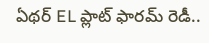ఏథర్ EL ప్లాట్ ఫారమ్ రెడీ..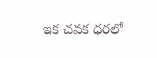ఇక చవక ధరలో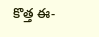కొత్త ఈ-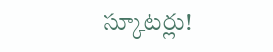స్కూటర్లు!